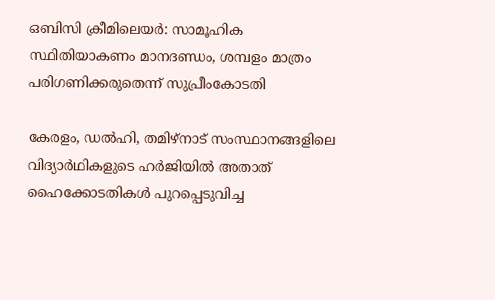ഒബിസി ക്രീമിലെയര്‍: സാമൂഹിക സ്ഥിതിയാകണം മാനദണ്ഡം, ശമ്പളം മാത്രം പരിഗണിക്കരുതെന്ന് സുപ്രീംകോടതി

കേരളം, ഡല്‍ഹി, തമിഴ്‌നാട് സംസ്ഥാനങ്ങളിലെ വിദ്യാര്‍ഥികളുടെ ഹര്‍ജിയില്‍ അതാത് ഹൈക്കോടതികള്‍ പുറപ്പെടുവിച്ച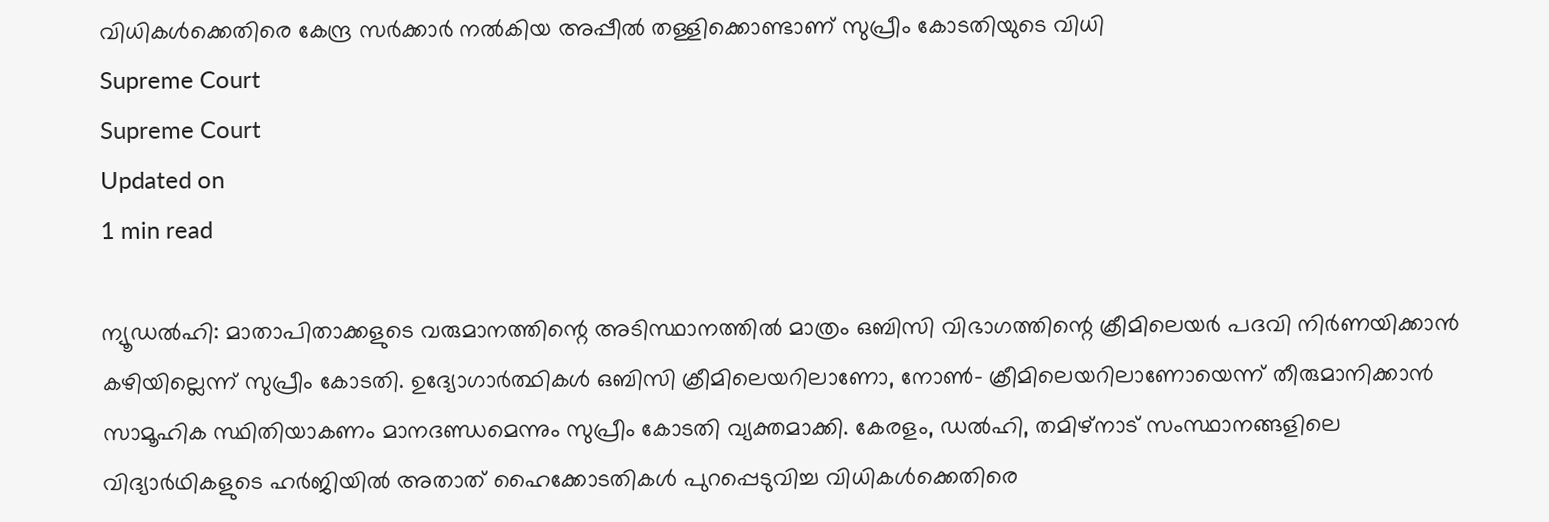വിധികള്‍ക്കെതിരെ കേന്ദ്ര സര്‍ക്കാര്‍ നല്‍കിയ അപ്പീല്‍ തള്ളിക്കൊണ്ടാണ് സുപ്രീം കോടതിയുടെ വിധി
Supreme Court
Supreme Court
Updated on
1 min read

ന്യൂഡല്‍ഹി: മാതാപിതാക്കളുടെ വരുമാനത്തിന്റെ അടിസ്ഥാനത്തില്‍ മാത്രം ഒബിസി വിഭാഗത്തിന്റെ ക്രീമിലെയര്‍ പദവി നിര്‍ണയിക്കാന്‍ കഴിയില്ലെന്ന് സുപ്രീം കോടതി. ഉദ്യോഗാര്‍ത്ഥികള്‍ ഒബിസി ക്രീമിലെയറിലാണോ, നോണ്‍- ക്രീമിലെയറിലാണോയെന്ന് തീരുമാനിക്കാന്‍ സാമൂഹിക സ്ഥിതിയാകണം മാനദണ്ഡമെന്നും സുപ്രീം കോടതി വ്യക്തമാക്കി. കേരളം, ഡല്‍ഹി, തമിഴ്‌നാട് സംസ്ഥാനങ്ങളിലെ വിദ്യാര്‍ഥികളുടെ ഹര്‍ജിയില്‍ അതാത് ഹൈക്കോടതികള്‍ പുറപ്പെടുവിച്ച വിധികള്‍ക്കെതിരെ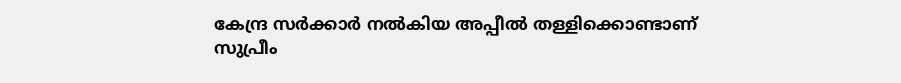കേന്ദ്ര സര്‍ക്കാര്‍ നല്‍കിയ അപ്പീല്‍ തള്ളിക്കൊണ്ടാണ് സുപ്രീം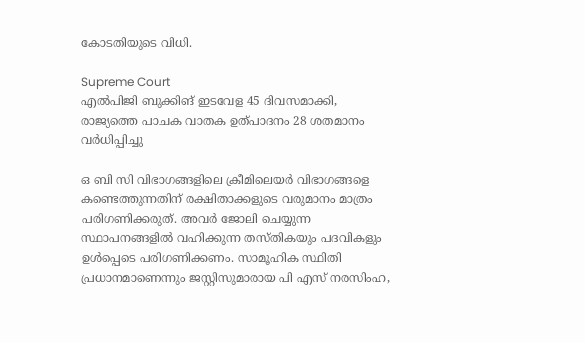കോടതിയുടെ വിധി.

Supreme Court
എല്‍പിജി ബുക്കിങ് ഇടവേള 45 ദിവസമാക്കി, രാജ്യത്തെ പാചക വാതക ഉത്പാദനം 28 ശതമാനം വര്‍ധിപ്പിച്ചു

ഒ ബി സി വിഭാഗങ്ങളിലെ ക്രീമിലെയര്‍ വിഭാഗങ്ങളെ കണ്ടെത്തുന്നതിന് രക്ഷിതാക്കളുടെ വരുമാനം മാത്രം പരിഗണിക്കരുത്. അവര്‍ ജോലി ചെയ്യുന്ന സ്ഥാപനങ്ങളില്‍ വഹിക്കുന്ന തസ്തികയും പദവികളും ഉള്‍പ്പെടെ പരിഗണിക്കണം. സാമൂഹിക സ്ഥിതി പ്രധാനമാണെന്നും ജസ്റ്റിസുമാരായ പി എസ് നരസിംഹ,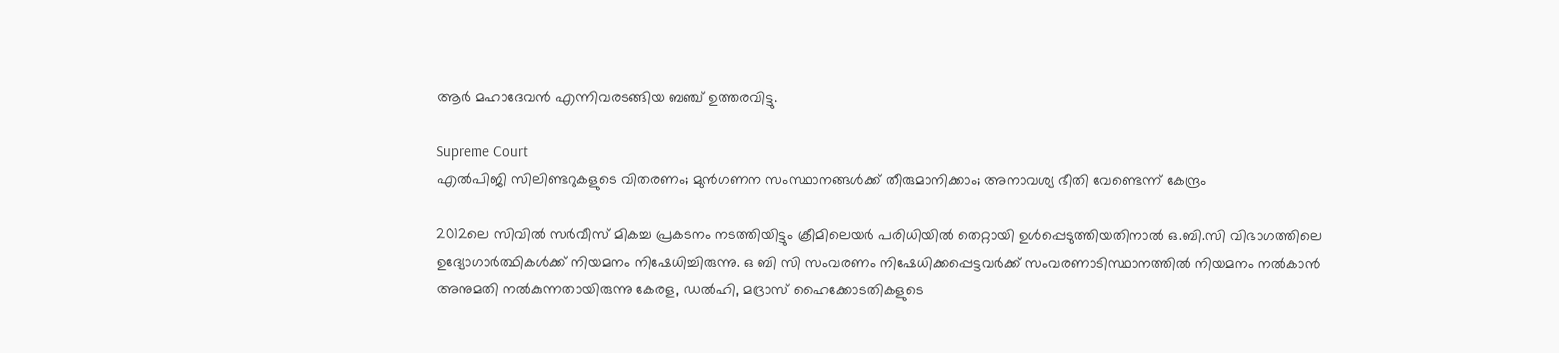ആര്‍ മഹാദേവന്‍ എന്നിവരടങ്ങിയ ബഞ്ച് ഉത്തരവിട്ടു.

Supreme Court
എൽപിജി സിലിണ്ടറുകളുടെ വിതരണം; മുൻഗണന സംസ്ഥാനങ്ങൾക്ക് തീരുമാനിക്കാം; അനാവശ്യ ഭീതി വേണ്ടെന്ന് കേന്ദ്രം

2012ലെ സിവില്‍ സര്‍വീസ് മികച്ച പ്രകടനം നടത്തിയിട്ടും ക്രീമിലെയര്‍ പരിധിയില്‍ തെറ്റായി ഉള്‍പ്പെടുത്തിയതിനാല്‍ ഒ.ബി.സി വിഭാഗത്തിലെ ഉദ്യോഗാര്‍ത്ഥികള്‍ക്ക് നിയമനം നിഷേധിച്ചിരുന്നു. ഒ ബി സി സംവരണം നിഷേധിക്കപ്പെട്ടവര്‍ക്ക് സംവരണാടിസ്ഥാനത്തില്‍ നിയമനം നല്‍കാന്‍ അനുമതി നല്‍കുന്നതായിരുന്നു കേരള, ഡല്‍ഹി, മദ്രാസ് ഹൈക്കോടതികളുടെ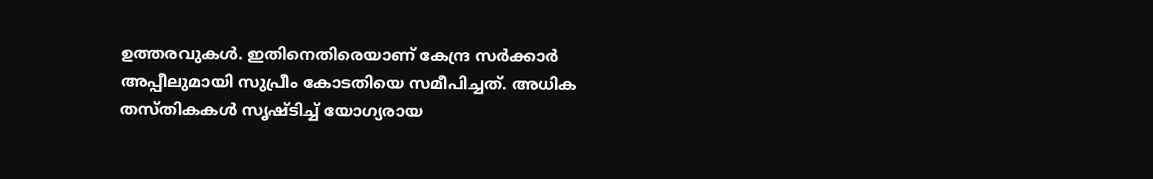ഉത്തരവുകള്‍. ഇതിനെതിരെയാണ് കേന്ദ്ര സര്‍ക്കാര്‍ അപ്പീലുമായി സുപ്രീം കോടതിയെ സമീപിച്ചത്. അധിക തസ്തികകള്‍ സൃഷ്ടിച്ച് യോഗ്യരായ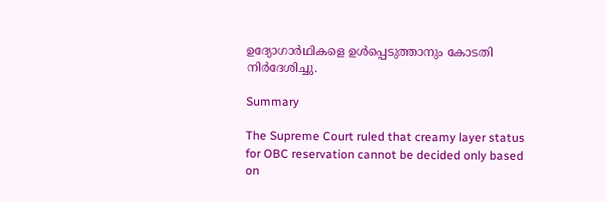ഉദ്യോഗാര്‍ഥികളെ ഉള്‍പ്പെടുത്താനും കോടതി നിര്‍ദേശിച്ചു.

Summary

The Supreme Court ruled that creamy layer status for OBC reservation cannot be decided only based on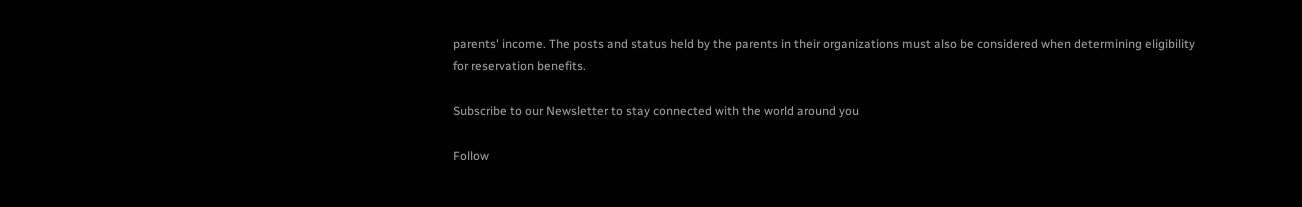parents' income. The posts and status held by the parents in their organizations must also be considered when determining eligibility for reservation benefits.

Subscribe to our Newsletter to stay connected with the world around you

Follow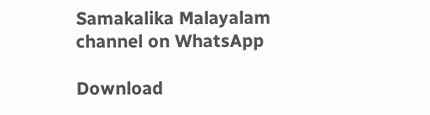Samakalika Malayalam channel on WhatsApp

Download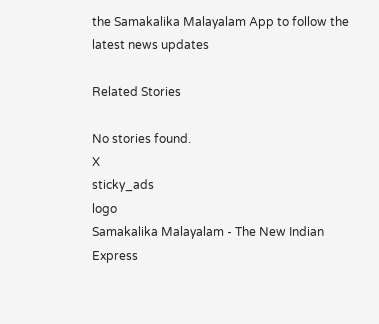the Samakalika Malayalam App to follow the latest news updates

Related Stories

No stories found.
X
sticky_ads
logo
Samakalika Malayalam - The New Indian Express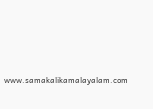www.samakalikamalayalam.com